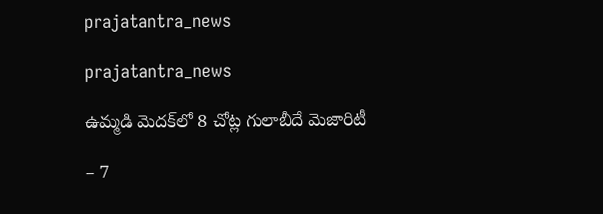prajatantra_news

prajatantra_news

ఉమ్మడి మెదక్‌లో 8 చోట్ల గులాబీదే మెజారిటీ

– 7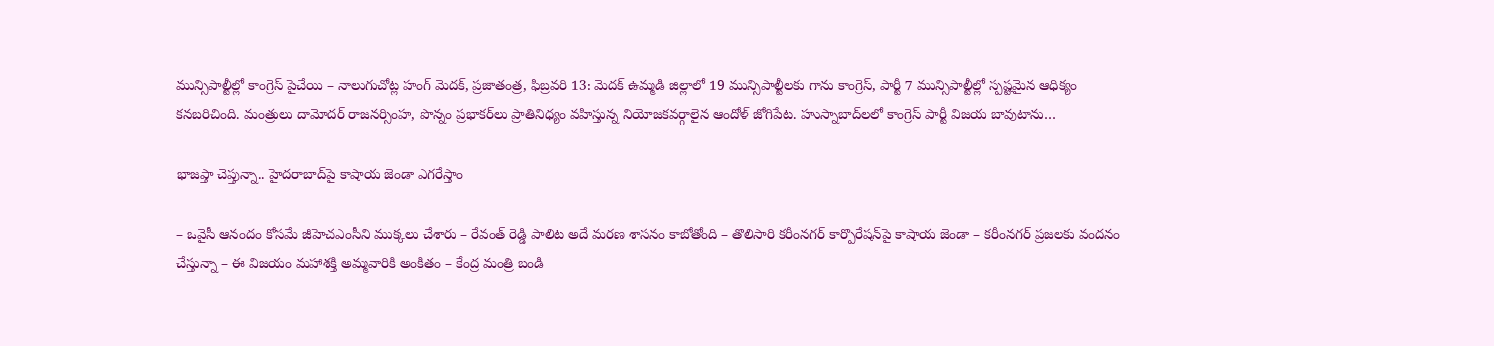మున్సిపాల్టీల్లో కాంగ్రెస్‌ పైచేయి – నాలుగుచోట్ల హంగ్ మెదక్, ప్రజాతంత్ర, ఫిబ్రవరి 13: మెదక్ ఉమ్మడి జిల్లాలో 19 మున్సిపాల్టీలకు గాను కాంగ్రెస్, పార్టీ 7 మున్సిపాల్టీల్లో స్పష్టమైన ఆధిక్యం కనబరిచింది. మంత్రులు దామోదర్ రాజనర్సింహ, పొన్నం ప్రభాకర్‌లు ప్రాతినిధ్యం వహిస్తున్న నియోజకవర్గాలైన ఆందోళ్ జోగిపేట. హుస్నాబాద్‌లలో కాంగ్రెస్ పార్టీ విజయ బావుటాను…

భాజ‌ప్తా చెప్తున్నా.. హైదరాబాద్‌పై కాషాయ జెండా ఎగరేస్తాం

– ఒవైసీ ఆనందం కోసమే జీహెచఎంసీని ముక్కలు చేశారు – రేవంత్ రెడ్డి పాలిట అదే మరణ శాసనం కాబోతోంది – తొలిసారి కరీంనగర్ కార్పొరేషన్‌పై కాషాయ జెండా – కరీంనగర్ ప్రజలకు వందనం చేస్తున్నా – ఈ విజయం మహాశక్తి అమ్మవారికి అంకితం – కేంద్ర మంత్రి బండి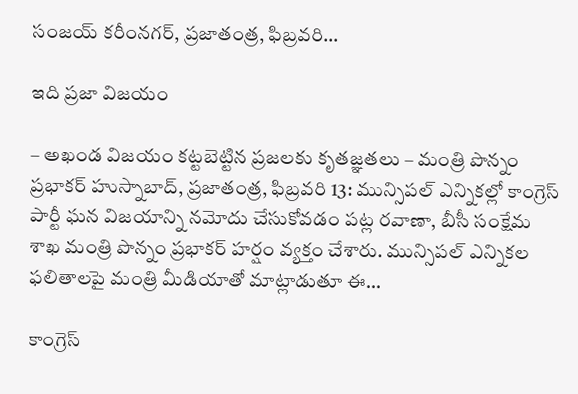సంజయ్ కరీంనగర్, ప్రజాతంత్ర, ఫిబ్రవరి…

ఇది ప్రజా విజయం

– అఖండ విజయం కట్టబెట్టిన ప్రజలకు కృతజ్ఞతలు – మంత్రి పొన్నం ప్రభాకర్ హుస్నాబాద్, ప్రజాతంత్ర, ఫిబ్రవరి 13: మున్సిపల్ ఎన్నికల్లో కాంగ్రెస్ పార్టీ ఘన విజయాన్ని నమోదు చేసుకోవడం పట్ల రవాణా, బీసీ సంక్షేమ శాఖ మంత్రి పొన్నం ప్రభాకర్ హర్షం వ్యక్తం చేశారు. మున్సిపల్ ఎన్నికల ఫలితాలపై మంత్రి మీడియాతో మాట్లాడుతూ ఈ…

కాంగ్రెస్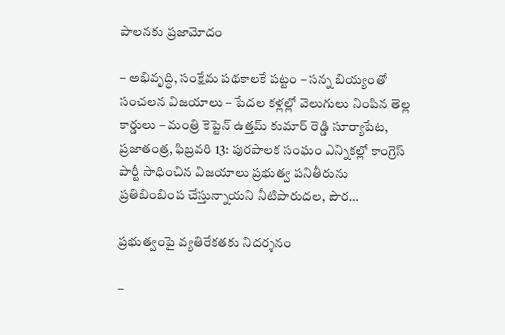పాల‌న‌కు ప్ర‌జామోదం

– అభివృద్ధి, సంక్షేమ ప‌థ‌కాల‌కే ప‌ట్టం – స‌న్న‌ బియ్యంతో సంచ‌ల‌న విజ‌యాలు – పేద‌ల క‌ళ్ల‌ల్లో వెలుగులు నింపిన తెల్ల కార్డులు – మంత్రి కెప్టెన్ ఉత్త‌మ్ కుమార్ రెడ్డి సూర్యాపేట, ప్రజాతంత్ర, ఫిబ్ర‌వ‌రి 13: పురపాలక సంఘం ఎన్నికల్లో కాంగ్రెస్ పార్టీ సాధించిన విజయాలు ప్రభుత్వ పనితీరును ప్రతిబింబింప చేస్తున్నాయ‌ని నీటిపారుదల, పౌర…

ప్రభుత్వంపై వ్యతిరేకతకు నిదర్శనం

–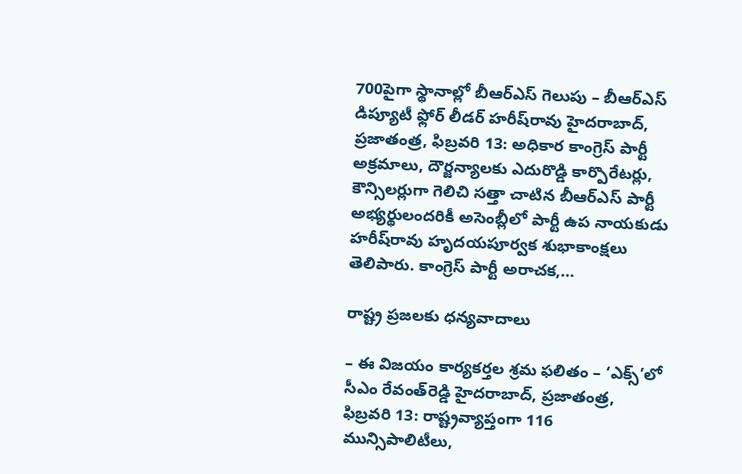700పైగా స్థానాల్లో బీఆర్ఎస్ గెలుపు – బీఆర్ఎస్ డిప్యూటీ ఫ్లోర్ లీడర్ హరీష్‌రావు హైదరాబాద్, ప్రజాతంత్ర, ఫిబ్రవరి 13: అధికార కాంగ్రెస్ పార్టీ అక్రమాలు, దౌర్జన్యాలకు ఎదురొడ్డి కార్పొరేటర్లు, కౌన్సిలర్లుగా గెలిచి సత్తా చాటిన బీఆర్ఎస్ పార్టీ అభ్యర్థులందరికీ అసెంబ్లీలో పార్టీ ఉప నాయకుడు హరీష్‌రావు హృదయపూర్వక శుభాకాంక్షలు తెలిపారు. కాంగ్రెస్ పార్టీ అరాచక,…

రాష్ట్ర ప్రజలకు ధన్యవాదాలు

– ఈ విజయం కార్యకర్తల శ్రమ ఫలితం – ‘ఎక్స్‌’లో సీఎం రేవంత్‌రెడ్డి హైదరాబాద్, ప్రజాతంత్ర, ఫిబ్రవరి 13: రాష్ట్రవ్యాప్తంగా 116 మున్సిపాలిటీలు,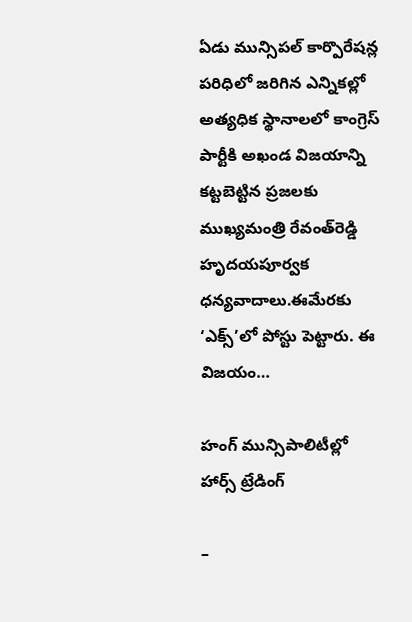ఏడు మున్సిపల్ కార్పొరేషన్ల పరిధిలో జరిగిన ఎన్నికల్లో అత్యధిక స్థానాలలో కాంగ్రెస్ పార్టీకి అఖండ విజయాన్ని కట్టబెట్టిన ప్రజలకు ముఖ్యమంత్రి రేవంత్‌రెడ్డి హృదయపూర్వక ధన్యవాదాలు.ఈమేరకు ‘ఎక్స్‌’లో పోస్టు పెట్టారు. ఈ విజయం…

హంగ్‌ ‌మున్సిపాలిటీల్లో హార్స్ ‌ట్రేడింగ్‌

–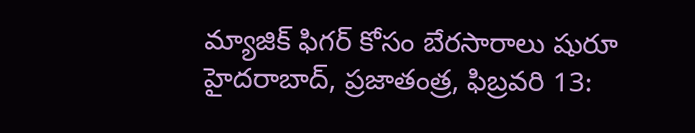మ్యాజిక్‌ ‌ఫిగర్‌ ‌కోసం బేరసారాలు షురూ హైదరాబాద్‌, ప్రజాతంత్ర, ఫిబ్రవరి 13: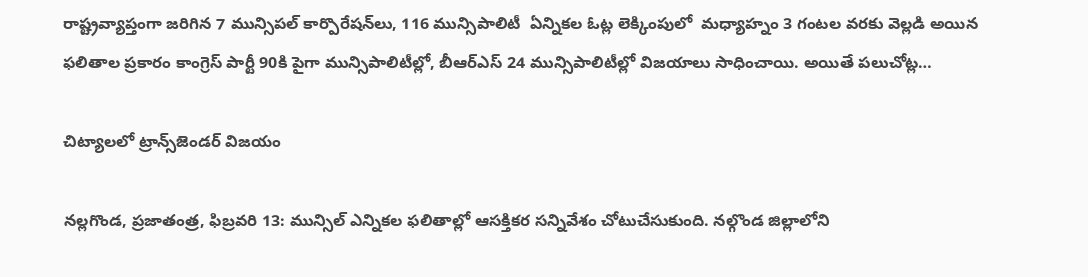రాష్ట్ర‌వ్యాప్తంగా జ‌రిగిన 7 మున్సిపల్‌ ‌కార్పొరేషన్‌లు, 116 మున్సిపాలిటీ  ఏన్నిక‌ల ఓట్ల లెక్కింపులో  మధ్యాహ్నం 3 గంటల వరకు వెల్లడి అయిన ఫలితాల ప్రకారం కాంగ్రెస్‌ ‌పార్టీ 90కి పైగా మున్సిపాలిటీల్లో, బీఆర్‌ఎస్‌ 24 మున్సిపాలిటీల్లో విజయాలు సాధించాయి. అయితే పలుచోట్ల…

చిట్యాలలో ట్రాన్స్‌జెండర్ విజయం

నల్లగొండ, ప్రజాతంత్ర, ఫిబ్రవరి 13: మున్సిల్ ఎన్నికల ఫలితాల్లో ఆసక్తికర సన్నివేశం చోటుచేసుకుంది. నల్గొండ జిల్లాలోని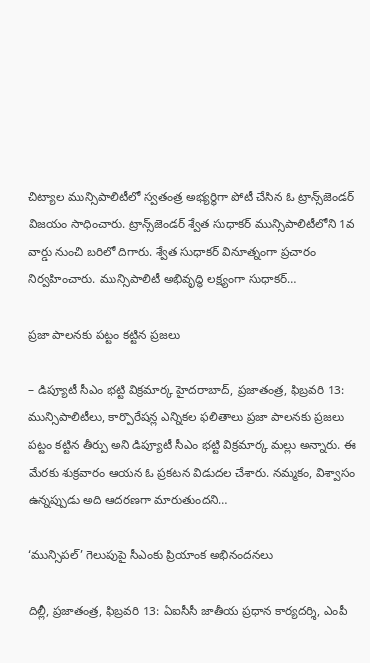చిట్యాల మున్సిపాలిటీలో స్వతంత్ర అభ్యర్థిగా పోటీ చేసిన ఓ ట్రాన్స్‌జెండర్ విజయం సాధించారు. ట్రాన్స్‌జెండర్ శ్వేత సుధాకర్ మున్సిపాలిటీలోని 1వ వార్డు నుంచి బరిలో దిగారు. శ్వేత సుధాకర్ వినూత్నంగా ప్రచారం నిర్వహించారు. మున్సిపాలిటీ అభివృద్ధి లక్ష్యంగా సుధాకర్…

ప్రజా పాలనకు పట్టం కట్టిన ప్రజలు

– డిప్యూటీ సీఎం భట్టి విక్రమార్క హైదరాబాద్, ప్రజాతంత్ర, ఫిబ్రవరి 13: మున్సిపాలిటీలు, కార్పొరేషన్ల ఎన్నికల ఫలితాలు ప్రజా పాలనకు ప్రజలు పట్టం కట్టిన తీర్పు అని డిప్యూటీ సీఎం భట్టి విక్రమార్క మల్లు అన్నారు. ఈ మేరకు శుక్రవారం ఆయన ఓ ప్రకటన విడుదల చేశారు. నమ్మకం, విశ్వాసం ఉన్నప్పుడు అది ఆదరణగా మారుతుందని…

‘మున్సిపల్‌’ గెలుపుపై సీఎంకు ప్రియాంక అభినందనలు

దిల్లీ, ప్రజాతంత్ర, ఫిబ్రవరి 13: ఏఐసీసీ జాతీయ ప్రధాన కార్యదర్శి, ఎంపీ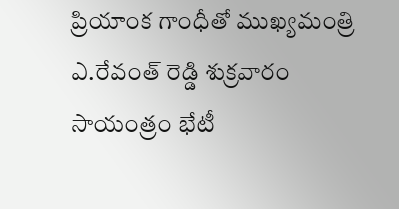ప్రియాంక గాంధీతో ముఖ్యమంత్రి ఎ.రేవంత్ రెడ్డి శుక్రవారం సాయంత్రం భేటీ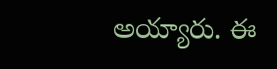అయ్యారు. ఈ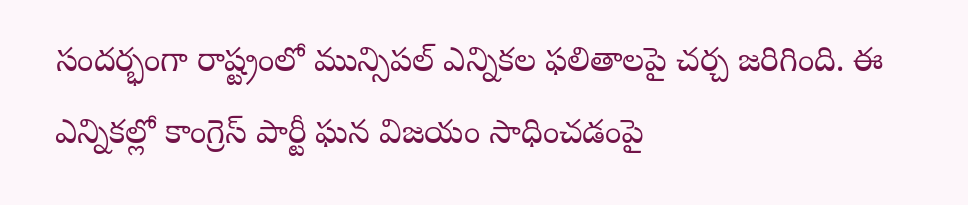సందర్భంగా రాష్ట్రంలో మున్సిపల్ ఎన్నికల ఫలితాలపై చర్చ జరిగింది. ఈ ఎన్నికల్లో కాంగ్రెస్ పార్టీ ఘన విజయం సాధించడంపై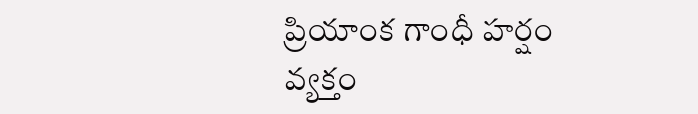ప్రియాంక గాంధీ హర్షం వ్యక్తం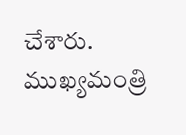చేశారు. ముఖ్యమంత్రి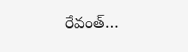రేవంత్…